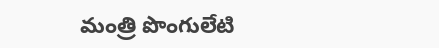మంత్రి పొంగులేటి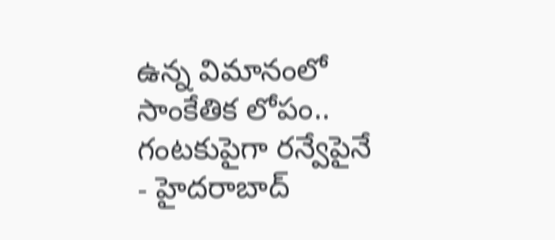ఉన్న విమానంలో సాంకేతిక లోపం.. గంటకుపైగా రన్వేపైనే
- హైదరాబాద్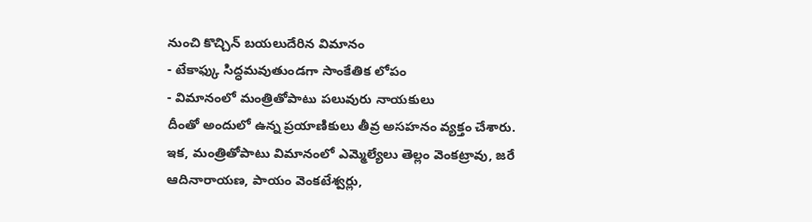నుంచి కొచ్చిన్ బయలుదేరిన విమానం
- టేకాఫ్కు సిద్ధమవుతుండగా సాంకేతిక లోపం
- విమానంలో మంత్రితోపాటు పలువురు నాయకులు
దీంతో అందులో ఉన్న ప్రయాణికులు తీవ్ర అసహనం వ్యక్తం చేశారు. ఇక, మంత్రితోపాటు విమానంలో ఎమ్మెల్యేలు తెల్లం వెంకట్రావు, జరే ఆదినారాయణ, పాయం వెంకటేశ్వర్లు,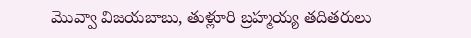మొవ్వా విజయబాబు, తుళ్లూరి బ్రహ్మయ్య తదితరులు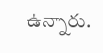ఉన్నారు.